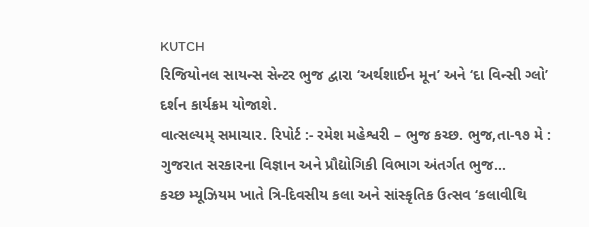KUTCH
રિજિયોનલ સાયન્સ સેન્ટર ભુજ દ્વારા ‘અર્થશાઈન મૂન’ અને ‘દા વિન્સી ગ્લો’ દર્શન કાર્યક્રમ યોજાશે.
વાત્સલ્યમ્ સમાચાર. રિપોર્ટ :- રમેશ મહેશ્વરી – ભુજ કચ્છ. ભુજ,તા-૧૭ મે : ગુજરાત સરકારના વિજ્ઞાન અને પ્રૌદ્યોગિકી વિભાગ અંતર્ગત ભુજ…
કચ્છ મ્યૂઝિયમ ખાતે ત્રિ-દિવસીય કલા અને સાંસ્કૃતિક ઉત્સવ ‘કલાવીથિ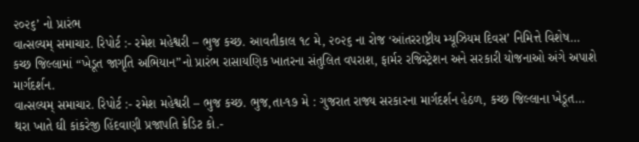૨૦૨૬’ નો પ્રારંભ
વાત્સલ્યમ્ સમાચાર. રિપોર્ટ :- રમેશ મહેશ્વરી – ભુજ કચ્છ. આવતીકાલ ૧૮ મે, ૨૦૨૬ ના રોજ ‘આંતરરાષ્ટ્રીય મ્યૂઝિયમ દિવસ’ નિમિત્તે વિશેષ…
કચ્છ જિલ્લામાં “ખેડૂત જાગૃતિ અભિયાન”નો પ્રારંભ રાસાયણિક ખાતરના સંતુલિત વપરાશ, ફાર્મર રજિસ્ટ્રેશન અને સરકારી યોજનાઓ અંગે અપાશે માર્ગદર્શન.
વાત્સલ્યમ્ સમાચાર. રિપોર્ટ :- રમેશ મહેશ્વરી – ભુજ કચ્છ. ભુજ,તા-૧૭ મે : ગુજરાત રાજ્ય સરકારના માર્ગદર્શન હેઠળ, કચ્છ જિલ્લાના ખેડૂત…
થરા ખાતે ઘી કાંકરેજી હિંદવાણી પ્રજાપતિ ક્રેડિટ કો.-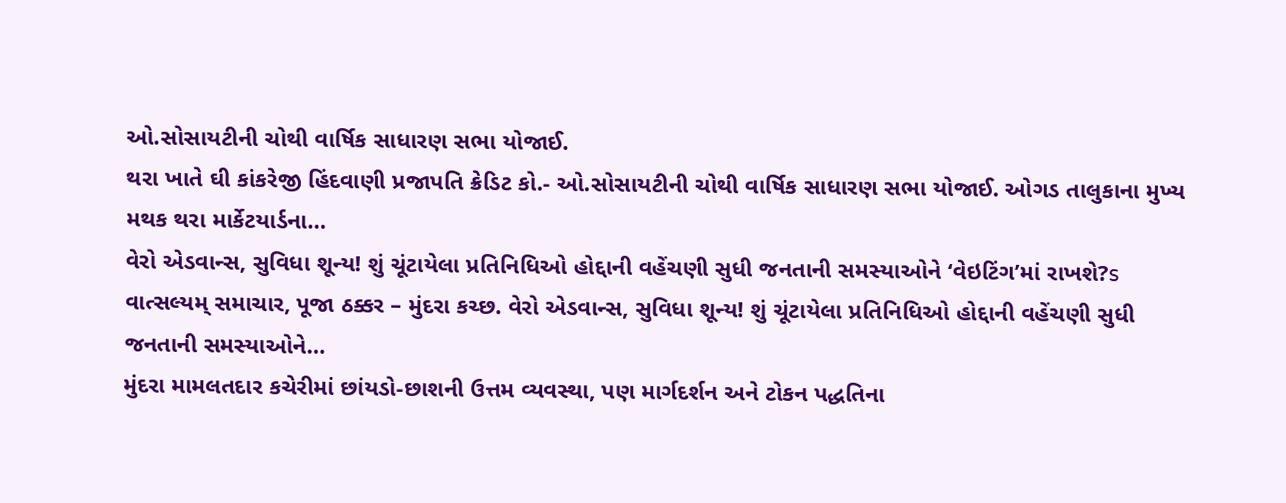ઓ.સોસાયટીની ચોથી વાર્ષિક સાધારણ સભા યોજાઈ.
થરા ખાતે ઘી કાંકરેજી હિંદવાણી પ્રજાપતિ ક્રેડિટ કો.- ઓ.સોસાયટીની ચોથી વાર્ષિક સાધારણ સભા યોજાઈ. ઓગડ તાલુકાના મુખ્ય મથક થરા માર્કેટયાર્ડના…
વેરો એડવાન્સ, સુવિધા શૂન્ય! શું ચૂંટાયેલા પ્રતિનિધિઓ હોદ્દાની વહેંચણી સુધી જનતાની સમસ્યાઓને ‘વેઇટિંગ’માં રાખશે?s
વાત્સલ્યમ્ સમાચાર, પૂજા ઠક્કર – મુંદરા કચ્છ. વેરો એડવાન્સ, સુવિધા શૂન્ય! શું ચૂંટાયેલા પ્રતિનિધિઓ હોદ્દાની વહેંચણી સુધી જનતાની સમસ્યાઓને…
મુંદરા મામલતદાર કચેરીમાં છાંયડો-છાશની ઉત્તમ વ્યવસ્થા, પણ માર્ગદર્શન અને ટોકન પદ્ધતિના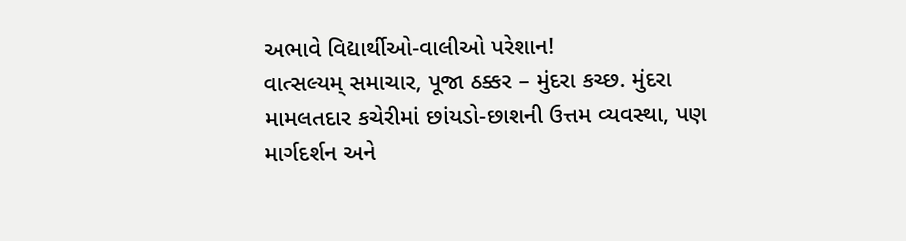અભાવે વિદ્યાર્થીઓ-વાલીઓ પરેશાન!
વાત્સલ્યમ્ સમાચાર, પૂજા ઠક્કર – મુંદરા કચ્છ. મુંદરા મામલતદાર કચેરીમાં છાંયડો-છાશની ઉત્તમ વ્યવસ્થા, પણ માર્ગદર્શન અને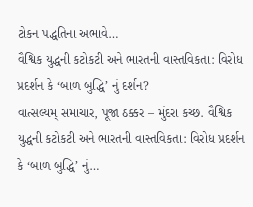ટોકન પદ્ધતિના અભાવે…
વૈશ્વિક યુદ્ધની કટોકટી અને ભારતની વાસ્તવિકતા: વિરોધ પ્રદર્શન કે ‘બાળ બુદ્ધિ’ નું દર્શન?
વાત્સલ્યમ્ સમાચાર, પૂજા ઠક્કર – મુંદરા કચ્છ. વૈશ્વિક યુદ્ધની કટોકટી અને ભારતની વાસ્તવિકતા: વિરોધ પ્રદર્શન કે ‘બાળ બુદ્ધિ’ નું…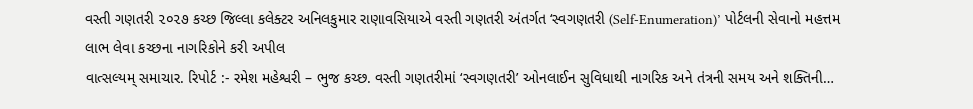વસ્તી ગણતરી ૨૦૨૭ કચ્છ જિલ્લા કલેક્ટર અનિલકુમાર રાણાવસિયાએ વસ્તી ગણતરી અંતર્ગત ‘સ્વગણતરી (Self-Enumeration)’ પોર્ટલની સેવાનો મહત્તમ લાભ લેવા કચ્છના નાગરિકોને કરી અપીલ
વાત્સલ્યમ્ સમાચાર. રિપોર્ટ :- રમેશ મહેશ્વરી – ભુજ કચ્છ. વસ્તી ગણતરીમાં ‘સ્વગણતરી’ ઓનલાઈન સુવિધાથી નાગરિક અને તંત્રની સમય અને શક્તિની…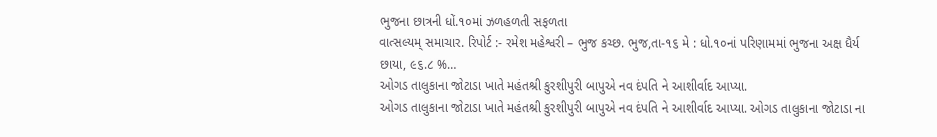ભુજના છાત્રની ધોં.૧૦માં ઝળહળતી સફળતા
વાત્સલ્યમ્ સમાચાર. રિપોર્ટ :- રમેશ મહેશ્વરી – ભુજ કચ્છ. ભુજ,તા-૧૬ મે : ધો.૧૦નાં પરિણામમાં ભુજના અક્ષ ધૈર્ય છાયા, ૯૬.૮ %…
ઓગડ તાલુકાના જોટાડા ખાતે મહંતશ્રી કુરશીપુરી બાપુએ નવ દંપતિ ને આશીર્વાદ આપ્યા.
ઓગડ તાલુકાના જોટાડા ખાતે મહંતશ્રી કુરશીપુરી બાપુએ નવ દંપતિ ને આશીર્વાદ આપ્યા. ઓગડ તાલુકાના જોટાડા ના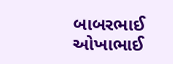બાબરભાઈ ઓખાભાઈ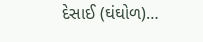દેસાઈ (ઘંઘોળ)…